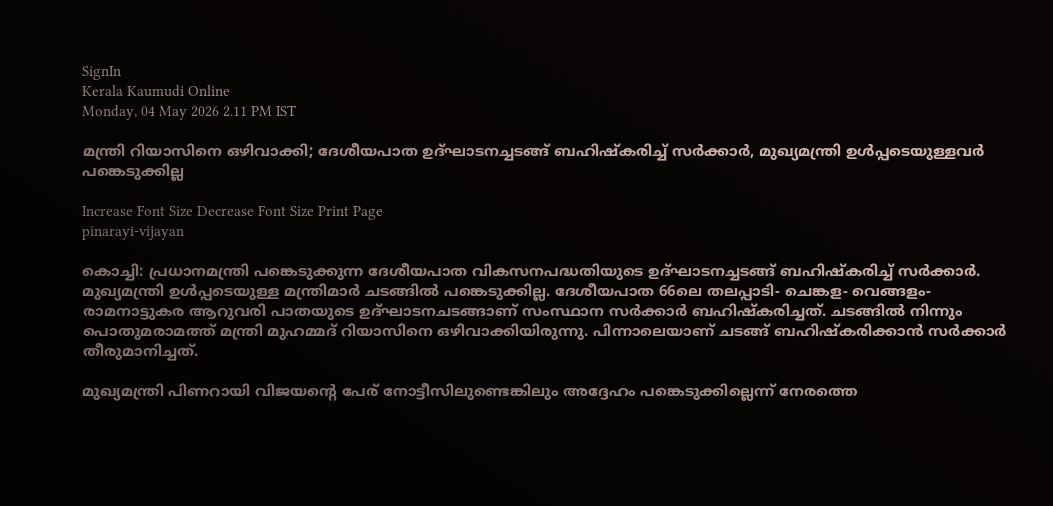SignIn
Kerala Kaumudi Online
Monday, 04 May 2026 2.11 PM IST

മന്ത്രി റിയാസിനെ ഒഴിവാക്കി; ദേശീയപാത ഉദ്‌ഘാടനച്ചടങ്ങ് ബഹിഷ്‌കരിച്ച് സർക്കാർ, മുഖ്യമന്ത്രി ഉൾപ്പടെയുള്ളവർ പങ്കെടുക്കില്ല

Increase Font Size Decrease Font Size Print Page
pinarayi-vijayan

കൊച്ചി: പ്രധാനമന്ത്രി പങ്കെടുക്കുന്ന ദേശീയപാത വികസനപദ്ധതിയുടെ ഉദ്‌ഘാടനച്ചടങ്ങ് ബഹിഷ്‌കരിച്ച് സർക്കാർ. മുഖ്യമന്ത്രി ഉൾപ്പടെയുള്ള മന്ത്രിമാർ ചടങ്ങിൽ പങ്കെടുക്കില്ല. ദേശീയപാത 66ലെ തലപ്പാടി- ചെങ്കള- വെങ്ങളം- രാമനാട്ടുകര ആറുവരി പാതയുടെ ഉദ്‌ഘാടനചടങ്ങാണ് സംസ്ഥാന സർക്കാർ ബഹിഷ്‌കരിച്ചത്. ചടങ്ങിൽ നിന്നും പൊതുമരാമത്ത് മന്ത്രി മുഹമ്മദ് റിയാസിനെ ഒഴിവാക്കിയിരുന്നു. പിന്നാലെയാണ് ചടങ്ങ് ബഹിഷ്‌കരിക്കാൻ സർക്കാർ തീരുമാനിച്ചത്.

മുഖ്യമന്ത്രി പിണറായി വിജയന്റെ പേര് നോട്ടീസിലുണ്ടെങ്കിലും അദ്ദേഹം പങ്കെടുക്കില്ലെന്ന് നേരത്തെ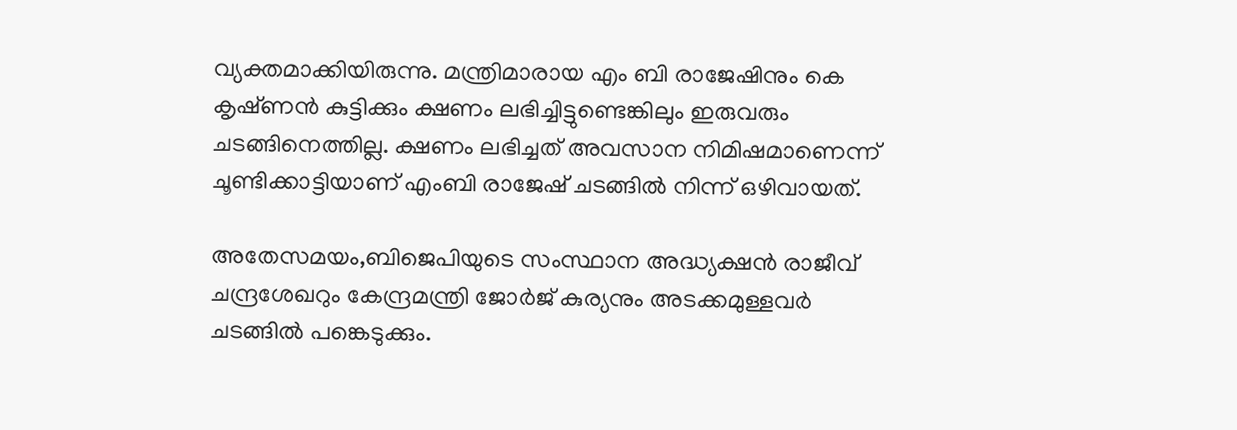വ്യക്തമാക്കിയിരുന്നു. മന്ത്രിമാരായ എം ബി രാജേഷിനും കെ കൃഷ്‌ണൻ കുട്ടിക്കും ക്ഷണം ലഭിച്ചിട്ടുണ്ടെങ്കിലും ഇരുവരും ചടങ്ങിനെത്തില്ല. ക്ഷണം ലഭിച്ചത് അവസാന നിമിഷമാണെന്ന് ചൂണ്ടിക്കാട്ടിയാണ് എംബി രാജേഷ് ചടങ്ങിൽ നിന്ന് ഒഴിവായത്.

അതേസമയം,ബിജെപിയുടെ സംസ്ഥാന അദ്ധ്യക്ഷൻ രാജീവ് ചന്ദ്രശേഖറും കേന്ദ്രമന്ത്രി ജോർജ് കുര്യനും അടക്കമുള്ളവർ ചടങ്ങിൽ പങ്കെടുക്കും.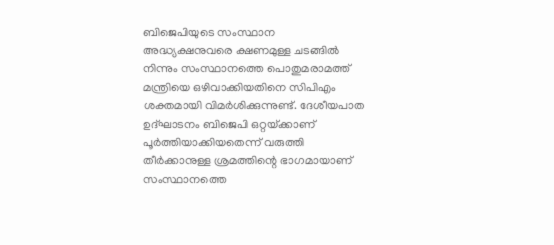ബിജെപിയുടെ സംസ്ഥാന അദ്ധ്യക്ഷനുവരെ ക്ഷണമുള്ള ചടങ്ങിൽ നിന്നും സംസ്ഥാനത്തെ പൊതുമരാമത്ത് മന്ത്രിയെ ഒഴിവാക്കിയതിനെ സിപിഎം ശക്തമായി വിമർശിക്കുന്നുണ്ട്. ദേശീയപാത ഉദ്‌ഘാടനം ബിജെപി ഒറ്റയ്‌ക്കാണ് പൂർത്തിയാക്കിയതെന്ന് വരുത്തി തീർക്കാനുള്ള ശ്രമത്തിന്റെ ഭാഗമായാണ് സംസ്ഥാനത്തെ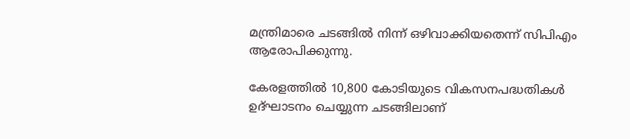മന്ത്രിമാരെ ചടങ്ങിൽ നിന്ന് ഒഴിവാക്കിയതെന്ന് സിപിഎം ആരോപിക്കുന്നു.

കേരളത്തിൽ 10,800 കോടിയുടെ വികസനപദ്ധതികൾ ഉദ്‌ഘാടനം ചെയ്യുന്ന ചടങ്ങിലാണ്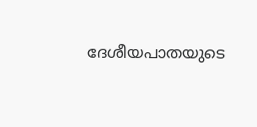ദേശീയപാതയുടെ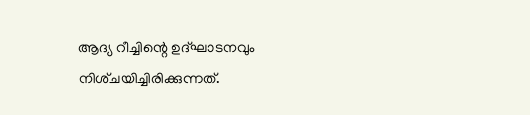ആദ്യ റീച്ചിന്റെ ഉദ്‌ഘാടനവും നിശ്‌ചയിച്ചിരിക്കുന്നത്.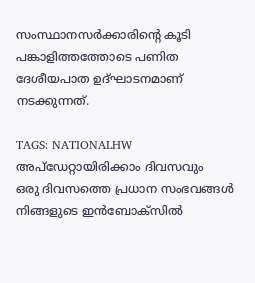സംസ്ഥാനസർക്കാരിന്റെ കൂടി പങ്കാളിത്തത്തോടെ പണിത ദേശീയപാത ഉദ്ഘാ‌ടനമാണ് നടക്കുന്നത്.

TAGS: NATIONALHW
അപ്ഡേറ്റായിരിക്കാം ദിവസവും
ഒരു ദിവസത്തെ പ്രധാന സംഭവങ്ങൾ നിങ്ങളുടെ ഇൻബോക്സിൽ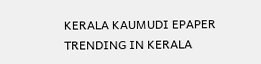KERALA KAUMUDI EPAPER
TRENDING IN KERALA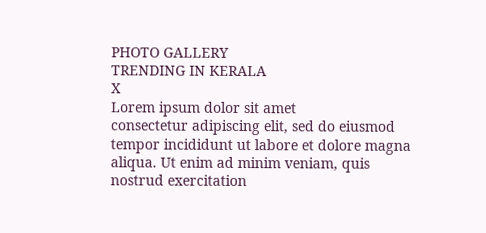PHOTO GALLERY
TRENDING IN KERALA
X
Lorem ipsum dolor sit amet
consectetur adipiscing elit, sed do eiusmod tempor incididunt ut labore et dolore magna aliqua. Ut enim ad minim veniam, quis nostrud exercitation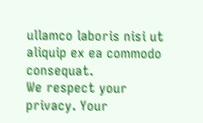ullamco laboris nisi ut aliquip ex ea commodo consequat.
We respect your privacy. Your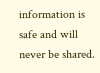information is safe and will never be shared.